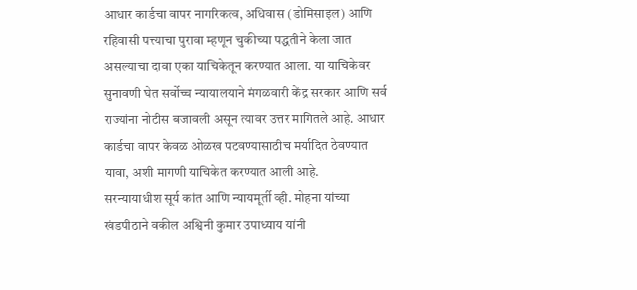आधार कार्डचा वापर नागरिकत्व, अधिवास (डोमिसाइल) आणि रहिवासी पत्त्याचा पुरावा म्हणून चुकीच्या पद्धतीने केला जात असल्याचा दावा एका याचिकेतून करण्यात आला. या याचिकेवर सुनावणी घेत सर्वोच्च न्यायालयाने मंगळवारी केंद्र सरकार आणि सर्व राज्यांना नोटीस बजावली असून त्यावर उत्तर मागितले आहे. आधार कार्डचा वापर केवळ ओळख पटवण्यासाठीच मर्यादित ठेवण्यात यावा, अशी मागणी याचिकेत करण्यात आली आहे.
सरन्यायाधीश सूर्य कांत आणि न्यायमूर्ती व्ही. मोहना यांच्या खंडपीठाने वकील अश्विनी कुमार उपाध्याय यांनी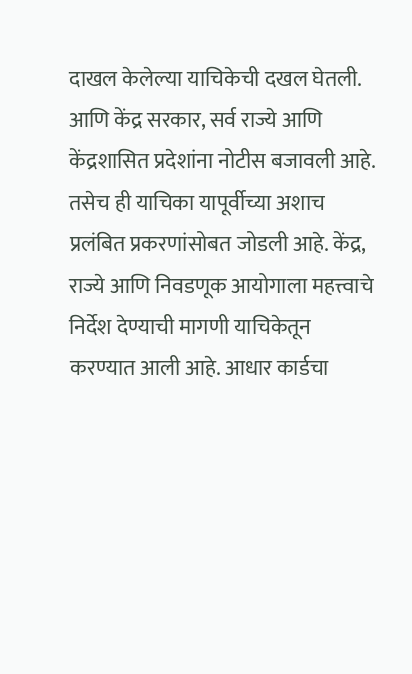दाखल केलेल्या याचिकेची दखल घेतली. आणि केंद्र सरकार, सर्व राज्ये आणि केंद्रशासित प्रदेशांना नोटीस बजावली आहे. तसेच ही याचिका यापूर्वीच्या अशाच प्रलंबित प्रकरणांसोबत जोडली आहे. केंद्र, राज्ये आणि निवडणूक आयोगाला महत्त्वाचे निर्देश देण्याची मागणी याचिकेतून करण्यात आली आहे. आधार कार्डचा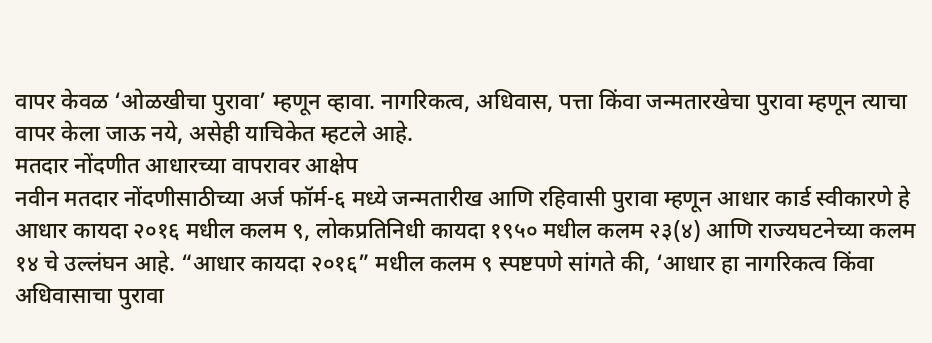वापर केवळ ‘ओळखीचा पुरावा’ म्हणून व्हावा. नागरिकत्व, अधिवास, पत्ता किंवा जन्मतारखेचा पुरावा म्हणून त्याचा वापर केला जाऊ नये, असेही याचिकेत म्हटले आहे.
मतदार नोंदणीत आधारच्या वापरावर आक्षेप
नवीन मतदार नोंदणीसाठीच्या अर्ज फॉर्म-६ मध्ये जन्मतारीख आणि रहिवासी पुरावा म्हणून आधार कार्ड स्वीकारणे हे आधार कायदा २०१६ मधील कलम ९, लोकप्रतिनिधी कायदा १९५० मधील कलम २३(४) आणि राज्यघटनेच्या कलम १४ चे उल्लंघन आहे. “आधार कायदा २०१६” मधील कलम ९ स्पष्टपणे सांगते की, ‘आधार हा नागरिकत्व किंवा अधिवासाचा पुरावा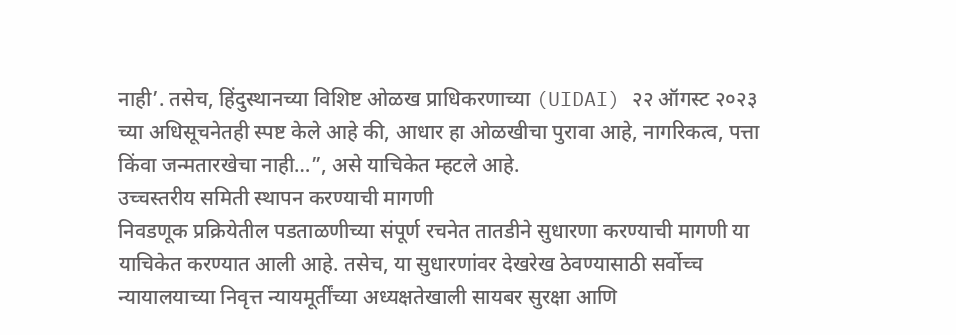नाही’. तसेच, हिंदुस्थानच्या विशिष्ट ओळख प्राधिकरणाच्या (UIDAI) २२ ऑगस्ट २०२३ च्या अधिसूचनेतही स्पष्ट केले आहे की, आधार हा ओळखीचा पुरावा आहे, नागरिकत्व, पत्ता किंवा जन्मतारखेचा नाही…”, असे याचिकेत म्हटले आहे.
उच्चस्तरीय समिती स्थापन करण्याची मागणी
निवडणूक प्रक्रियेतील पडताळणीच्या संपूर्ण रचनेत तातडीने सुधारणा करण्याची मागणी या याचिकेत करण्यात आली आहे. तसेच, या सुधारणांवर देखरेख ठेवण्यासाठी सर्वोच्च न्यायालयाच्या निवृत्त न्यायमूर्तींच्या अध्यक्षतेखाली सायबर सुरक्षा आणि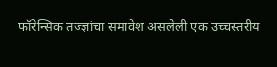फॉरेन्सिक तज्ज्ञांचा समावेश असलेली एक उच्चस्तरीय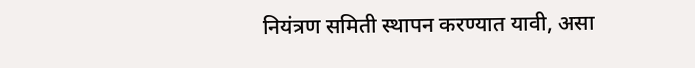नियंत्रण समिती स्थापन करण्यात यावी, असा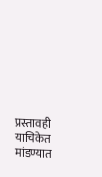प्रस्तावही याचिकेत मांडण्यात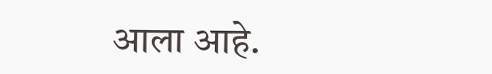आला आहे.